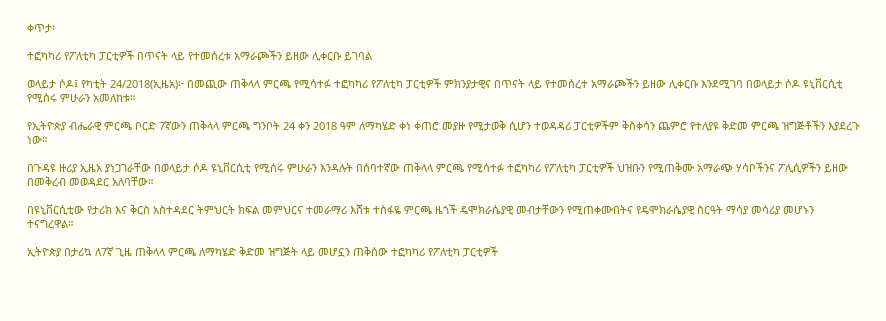ቀጥታ፡

ተፎካካሪ የፖለቲካ ፓርቲዎች በጥናት ላይ የተመሰረቱ አማራጮችን ይዘው ሊቀርቡ ይገባል

ወላይታ ሶዶ፤ የካቲት 24/2018(ኢዜአ)፦ በመጪው ጠቅላላ ምርጫ የሚሳተፉ ተፎካካሪ የፖለቲካ ፓርቲዎች ምክንያታዊና በጥናት ላይ የተመሰረተ አማራጮችን ይዘው ሊቀርቡ እንደሚገባ በወላይታ ሶዶ ዩኒቨርሲቲ የሚሰሩ ምሁራን አመለከቱ።

የኢትዮጵያ ብሔራዊ ምርጫ ቦርድ 7ኛውን ጠቅላላ ምርጫ ግንቦት 24 ቀን 2018 ዓም ለማካሄድ ቀነ ቀጠሮ መያዙ የሚታወቅ ሲሆን ተወዳዳሪ ፓርቲዎችም ቅስቀሳን ጨምሮ የተለያዩ ቅድመ ምርጫ ዝግጅቶችን እያደረጉ ነው።

በጉዳዩ ዙሪያ ኢዜአ ያነጋገራቸው በወላይታ ሶዶ ዩኒቨርሲቲ የሚሰሩ ምሁራን እንዳሉት በሰባተኛው ጠቅላላ ምርጫ የሚሳተፉ ተፎካካሪ የፖለቲካ ፓርቲዎች ህዝቡን የሚጠቅሙ አማራጭ ሃሳቦችንና ፖሊሲዎችን ይዘው በመቅረብ መወዳደር አለባቸው።

በዩኒቨርሲቲው የታሪክ እና ቅርስ አስተዳደር ትምህርት ክፍል መምህርና ተመራማሪ እሸቱ ተስፋዬ ምርጫ ዜጎች ዴሞክራሴያዊ መብታቸውን የሚጠቀሙበትና የዴሞክራሴያዊ ስርዓት ማሳያ መሳሪያ መሆኑን ተናግረዋል።

ኢትዮጵያ በታሪኳ ለ7ኛ ጊዜ ጠቅላላ ምርጫ ለማካሄድ ቅድመ ዝግጅት ላይ መሆኗን ጠቅሰው ተፎካካሪ የፖለቲካ ፓርቲዎች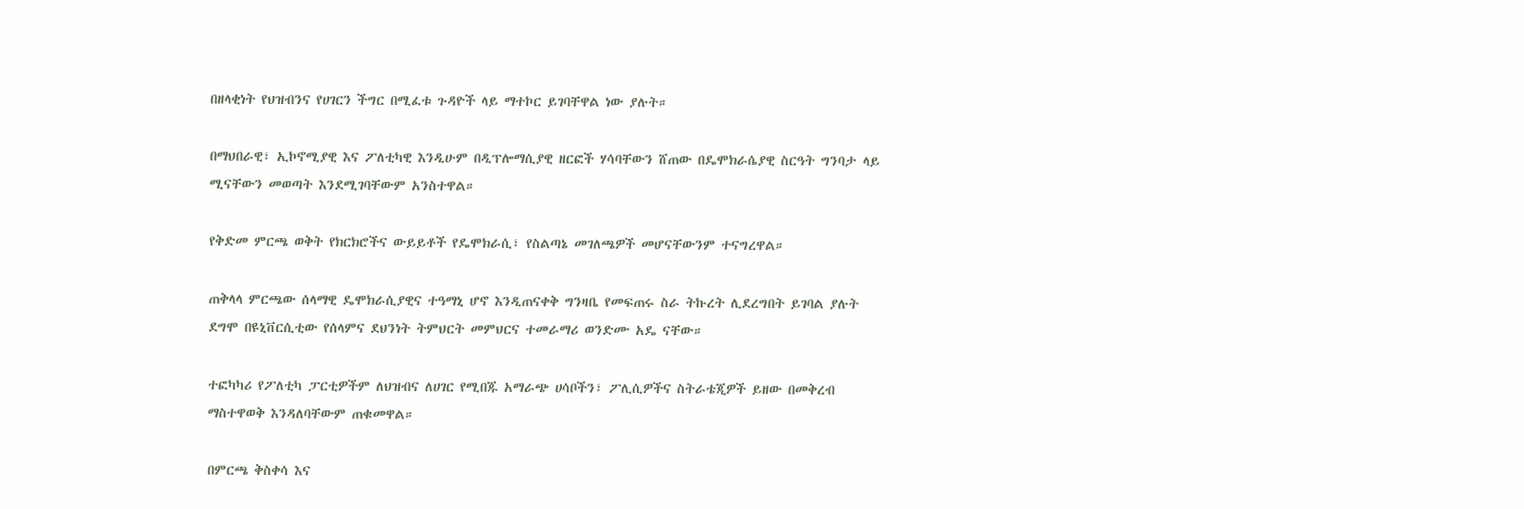በዘላቂነት የህዝብንና የሀገርን ችግር በሚፈቱ ጉዳዮች ላይ ማተኮር ይገባቸዋል ነው ያሉት።

በማህበራዊ፣ ኢኮኖሚያዊ እና ፖለቲካዊ እንዲሁም በዲፕሎማሲያዊ ዘርፎች ሃሳባቸውን ሸጠው በዴሞክራሴያዊ ስርዓት ግንባታ ላይ ሚናቸውን መወጣት እንደሚገባቸውም አንስተዋል።

የቅድመ ምርጫ ወቅት የክርክሮችና ውይይቶች የዴሞክራሲ፣ የስልጣኔ መገለጫዎች መሆናቸውንም ተናግረዋል።

ጠቅላላ ምርጫው ሰላማዊ ዴሞክራሲያዊና ተዓማኒ ሆኖ እንዲጠናቀቅ ግንዛቤ የመፍጠሩ ስራ ትኩረት ሊደረግበት ይገባል ያሉት ደግሞ በዩኒቨርሲቲው የሰላምና ደህንነት ትምህርት መምህርና ተመራማሪ ወንድሙ አዴ ናቸው።

ተፎካካሪ የፖለቲካ ፓርቲዎችም ለህዝብና ለሀገር የሚበጁ አማራጭ ሀሳቦችን፣ ፖሊሲዎችና ስትራቴጂዎች ይዘው በመቅረብ ማስተዋወቅ እንዳለባቸውም ጠቁመዋል።

በምርጫ ቅስቀሳ እና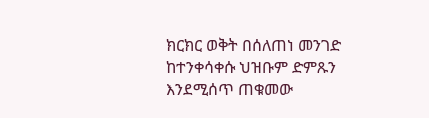ክርክር ወቅት በሰለጠነ መንገድ ከተንቀሳቀሱ ህዝቡም ድምጹን እንደሚሰጥ ጠቁመው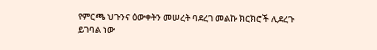የምርጫ ህጉንና ዕውቀትን መሠረት ባደረገ መልኩ ክርክሮች ሊደረጉ ይገባል ነው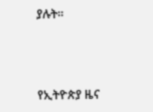ያሉት።



የኢትዮጵያ ዜና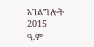አገልግሎት
2015
ዓ.ም